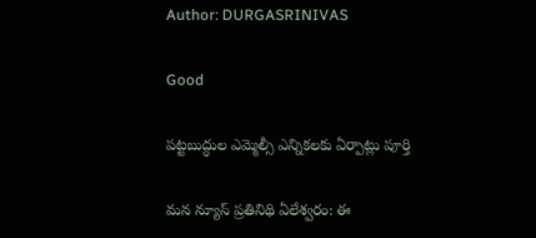Author: DURGASRINIVAS

Good

పట్టబుద్ధుల ఎమ్మెల్సీ ఎన్నికలకు ఏర్పాట్లు పూర్తి

మన న్యూస్ ప్రతినిథి ఏలేశ్వరం: ఈ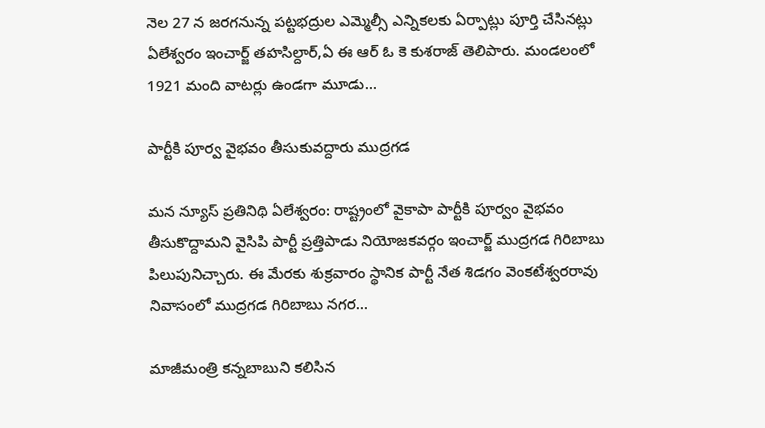నెల 27 న జరగనున్న పట్టభద్రుల ఎమ్మెల్సీ ఎన్నికలకు ఏర్పాట్లు పూర్తి చేసినట్లు ఏలేశ్వరం ఇంచార్జ్ తహసిల్దార్,ఏ ఈ ఆర్ ఓ కె కుశరాజ్ తెలిపారు. మండలంలో 1921 మంది వాటర్లు ఉండగా మూడు…

పార్టీకి పూర్వ వైభవం తీసుకువద్దారు ముద్రగడ

మన న్యూస్ ప్రతినిథి ఏలేశ్వరం: రాష్ట్రంలో వైకాపా పార్టీకి పూర్వం వైభవం తీసుకొద్దామని వైసిపి పార్టీ ప్రత్తిపాడు నియోజకవర్గం ఇంచార్జ్ ముద్రగడ గిరిబాబు పిలుపునిచ్చారు. ఈ మేరకు శుక్రవారం స్థానిక పార్టీ నేత శిడగం వెంకటేశ్వరరావు నివాసంలో ముద్రగడ గిరిబాబు నగర…

మాజీమంత్రి కన్నబాబుని కలిసిన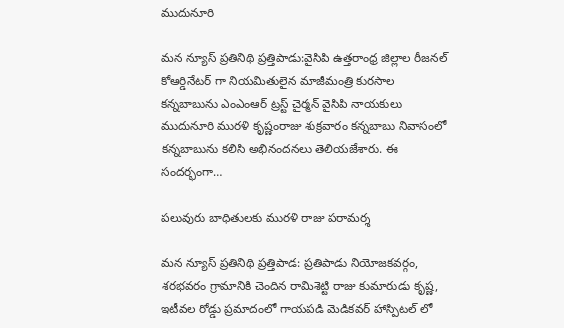ముదునూరి

మన న్యూస్ ప్రతినిథి ప్రత్తిపాడు:వైసిపి ఉత్తరాంధ్ర జిల్లాల రీజనల్ కోఆర్డినేటర్ గా నియమితులైన మాజీమంత్రి కురసాల కన్నబాబును ఎంఎంఆర్ ట్రస్ట్ చైర్మన్ వైసిపి నాయకులు ముదునూరి మురళి కృష్ణంరాజు శుక్రవారం కన్నబాబు నివాసంలో కన్నబాబును కలిసి అభినందనలు తెలియజేశారు. ఈ సందర్భంగా…

పలువురు బాధితులకు మురళి రాజు పరామర్శ

మన న్యూస్ ప్రతినిథి ప్రత్తిపాడ: ప్రతిపాడు నియోజకవర్గం, శరభవరం గ్రామానికి చెందిన రామిశెట్టి రాజు కుమారుడు కృష్ణ, ఇటీవల రోడ్డు ప్రమాదంలో గాయపడి మెడికవర్ హాస్పిటల్ లో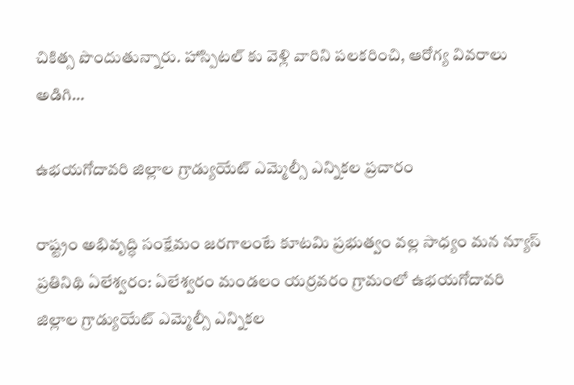చికిత్స పొందుతున్నారు. హాస్పిటల్ కు వెళ్లి వారిని పలకరించి, ఆరోగ్య వివరాలు అడిగి…

ఉభయగోదావరి జిల్లాల గ్రాడ్యుయేట్ ఎమ్మెల్సీ ఎన్నికల ప్రచారం

రాష్ట్రం అభివృద్ధి సంక్షేమం జరగాలంటే కూటమి ప్రభుత్వం వల్ల సాధ్యం మన న్యూస్ ప్రతినిథి ఏలేశ్వరం: ఏలేశ్వరం మండలం యర్రవరం గ్రామంలో ఉభయగోదావరి జిల్లాల గ్రాడ్యుయేట్ ఎమ్మెల్సీ ఎన్నికల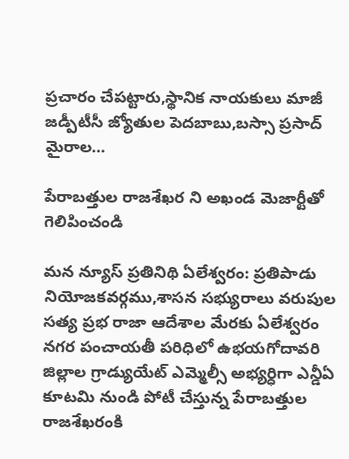ప్రచారం చేపట్టారు,స్థానిక నాయకులు మాజీ జడ్పీటీసీ జ్యోతుల పెదబాబు,బస్సా ప్రసాద్ మైరాల…

పేరాబత్తుల రాజశేఖర ని అఖండ మెజార్టీతో గెలిపించండి

మన న్యూస్ ప్రతినిథి ఏలేశ్వరం: ప్రతిపాడు నియోజకవర్గము,శాసన సభ్యురాలు వరుపుల సత్య ప్రభ రాజా ఆదేశాల మేరకు ఏలేశ్వరం నగర పంచాయతీ పరిధిలో ఉభయగోదావరి జిల్లాల గ్రాడ్యుయేట్ ఎమ్మెల్సీ అభ్యర్ధిగా ఎన్డీఏ కూటమి నుండి పోటీ చేస్తున్న పేరాబత్తుల రాజశేఖరంకి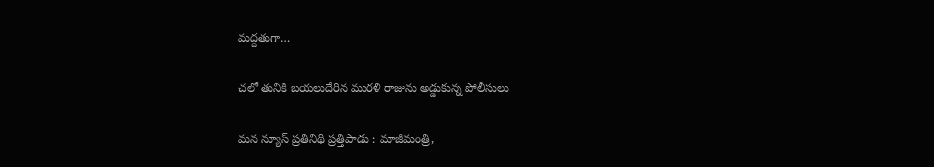మద్దతుగా…

చలో తునికి బయలుదేరిన మురళి రాజును అడ్డుకున్న పోలీసులు

మన న్యూస్ ప్రతినిథి ప్రత్తిపాడు : మాజీమంత్రి,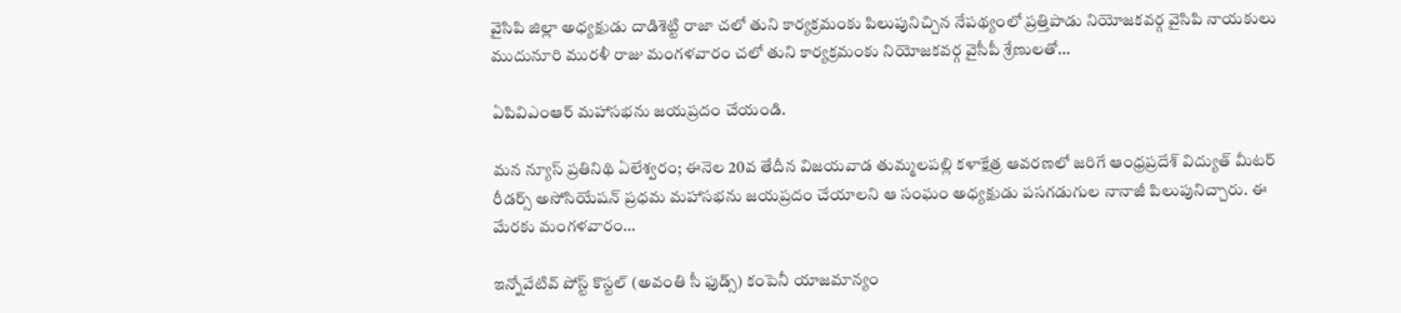వైసిపి జిల్లా అధ్యక్షుడు దాడిశెట్టి రాజా చలో తుని కార్యక్రమంకు పిలుపునిచ్చిన నేపథ్యంలో ప్రత్తిపాడు నియోజకవర్గ వైసిపి నాయకులు ముదునూరి మురళీ రాజు మంగళవారం చలో తుని కార్యక్రమంకు నియోజకవర్గ వైసీపీ శ్రేణులతో…

ఏపివిఎంఆర్ మహాసభను జయప్రదం చేయండి.

మన న్యూస్ ప్రతినిథి ఏలేశ్వరం; ఈనెల 20వ తేదీన విజయవాడ తుమ్మలపల్లి కళాక్షేత్ర ఆవరణలో జరిగే ఆంధ్రప్రదేశ్ విద్యుత్ మీటర్ రీడర్స్ అసోసియేషన్ ప్రధమ మహాసభను జయప్రదం చేయాలని ఆ సంఘం అధ్యక్షుడు పసగడుగుల నానాజీ పిలుపునిచ్చారు. ఈ మేరకు మంగళవారం…

ఇన్నోవేటివ్ పోస్ట్ కొస్టల్ (అవంతి సీ ఫుడ్స్) కంపెనీ యాజమాన్యం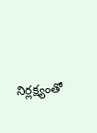నిర్లక్ష్యంతో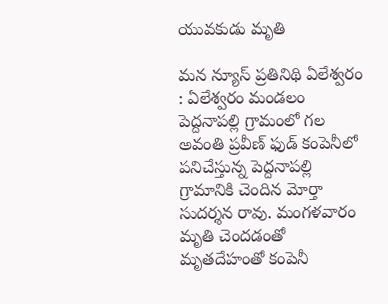యువకుడు మృతి

మన న్యూస్ ప్రతినిథి ఏలేశ్వరం : ఏలేశ్వరం మండలం పెద్దనాపల్లి గ్రామంలో గల అవంతి ప్రవీణ్ ఫుడ్ కంపెనీలో పనిచేస్తున్న పెద్దనాపల్లి గ్రామానికి చెందిన మోర్తా సుదర్శన రావు. మంగళవారం మృతి చెందడంతో మృతదేహంతో కంపెనీ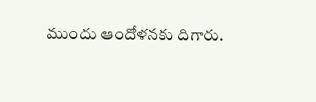ముందు ఆందోళనకు దిగారు.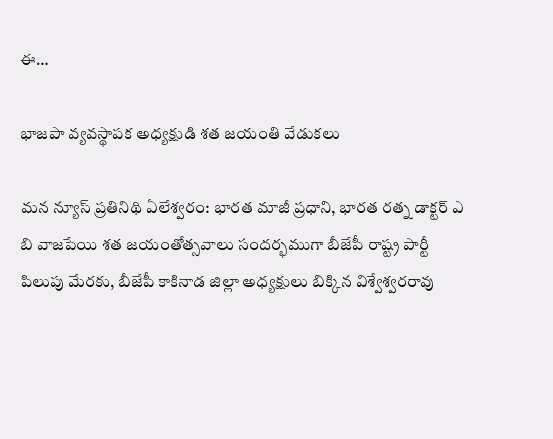ఈ…

భాజపా వ్యవస్థాపక అధ్యక్షుడి శత జయంతి వేడుకలు

మన న్యూస్ ప్రతినిథి ఏలేశ్వరం: భారత మాజీ ప్రధాని, భారత రత్న డాక్టర్ ఎ బి వాజపేయి శత జయంతోత్సవాలు సందర్భముగా బీజేపీ రాష్ట్ర పార్టీ పిలుపు మేరకు, బీజేపీ కాకినాడ జిల్లా అధ్యక్షులు బిక్కిన విశ్వేశ్వరరావు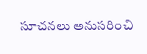సూచనలు అనుసరించి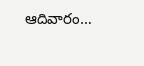ఆదివారం…